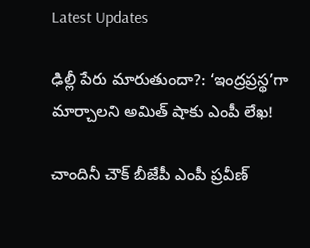Latest Updates

ఢిల్లీ పేరు మారుతుందా?: ‘ఇంద్రప్రస్థ’గా మార్చాలని అమిత్ షాకు ఎంపీ లేఖ!

చాందినీ చౌక్ బీజేపీ ఎంపీ ప్రవీణ్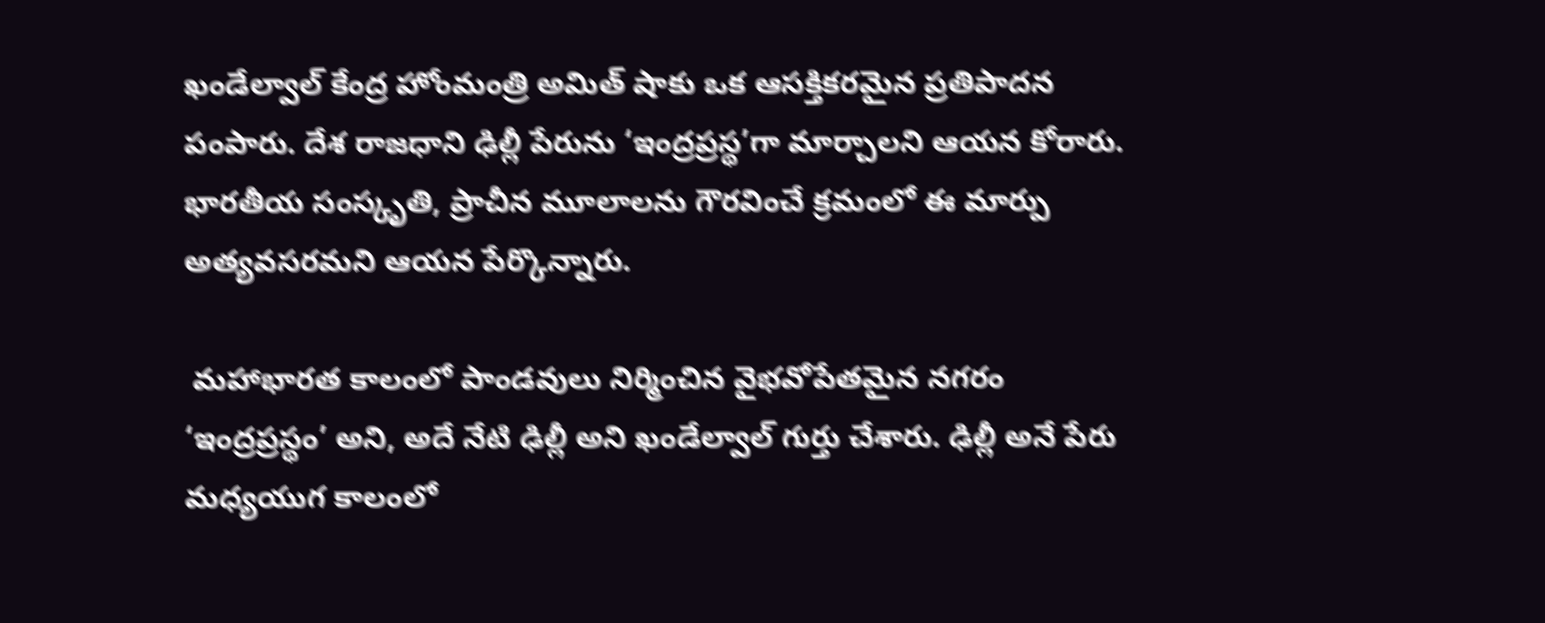ఖండేల్వాల్ కేంద్ర హోంమంత్రి అమిత్ షాకు ఒక ఆసక్తికరమైన ప్రతిపాదన పంపారు. దేశ రాజధాని ఢిల్లీ పేరును ‘ఇంద్రప్రస్థ’గా మార్చాలని ఆయన కోరారు. భారతీయ సంస్కృతి, ప్రాచీన మూలాలను గౌరవించే క్రమంలో ఈ మార్పు అత్యవసరమని ఆయన పేర్కొన్నారు.

 మహాభారత కాలంలో పాండవులు నిర్మించిన వైభవోపేతమైన నగరం ‘ఇంద్రప్రస్థం’ అని, అదే నేటి ఢిల్లీ అని ఖండేల్వాల్ గుర్తు చేశారు. ఢిల్లీ అనే పేరు మధ్యయుగ కాలంలో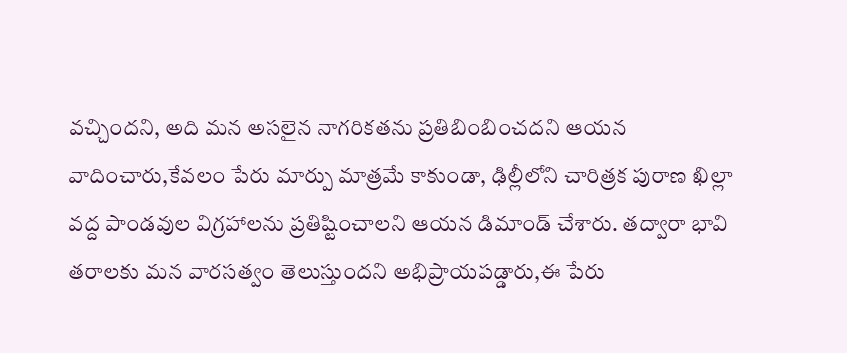వచ్చిందని, అది మన అసలైన నాగరికతను ప్రతిబింబించదని ఆయన వాదించారు,కేవలం పేరు మార్పు మాత్రమే కాకుండా, ఢిల్లీలోని చారిత్రక పురాణ ఖిల్లా వద్ద పాండవుల విగ్రహాలను ప్రతిష్టించాలని ఆయన డిమాండ్ చేశారు. తద్వారా భావి తరాలకు మన వారసత్వం తెలుస్తుందని అభిప్రాయపడ్డారు,ఈ పేరు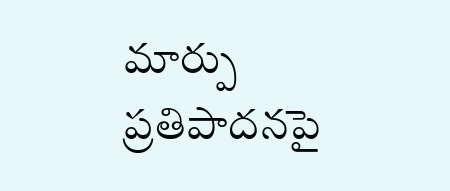మార్పు ప్రతిపాదనపై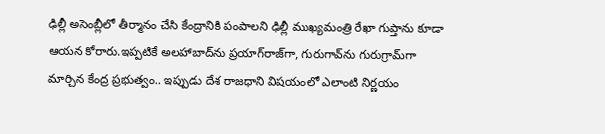ఢిల్లీ అసెంబ్లీలో తీర్మానం చేసి కేంద్రానికి పంపాలని ఢిల్లీ ముఖ్యమంత్రి రేఖా గుప్తాను కూడా ఆయన కోరారు.ఇప్పటికే అలహాబాద్‌ను ప్రయాగ్‌రాజ్‌గా, గురుగావ్‌ను గురుగ్రామ్‌గా మార్చిన కేంద్ర ప్రభుత్వం.. ఇప్పుడు దేశ రాజధాని విషయంలో ఎలాంటి నిర్ణయం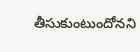తీసుకుంటుందోనని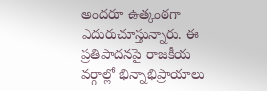అందరూ ఉత్కంఠగా ఎదురుచూస్తున్నారు. ఈ ప్రతిపాదనపై రాజకీయ వర్గాల్లో భిన్నాభిప్రాయాలు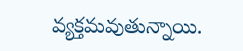వ్యక్తమవుతున్నాయి.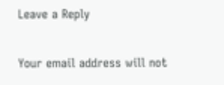Leave a Reply

Your email address will not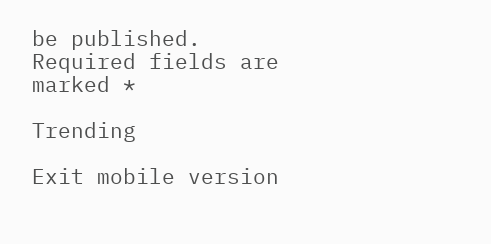be published. Required fields are marked *

Trending

Exit mobile version